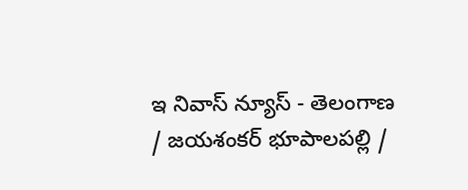ఇ నివాస్ న్యూస్ - తెలంగాణ / జయశంకర్ భూపాలపల్లి /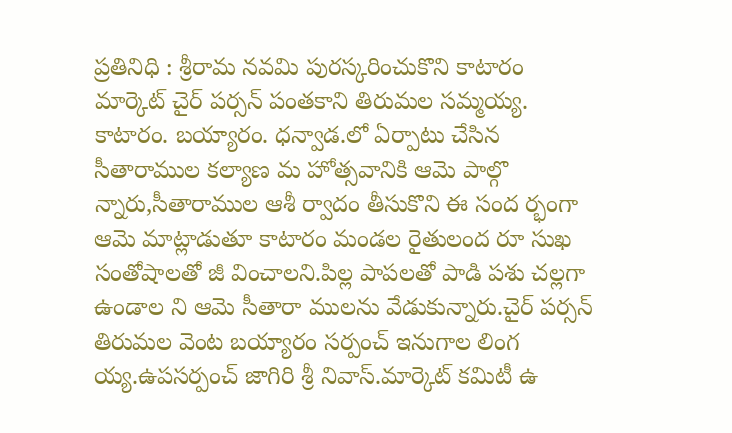ప్రతినిధి : శ్రీరామ నవమి పురస్కరించుకొని కాటారం మార్కెట్ చైర్ పర్సన్ పంతకాని తిరుమల సమ్మయ్య. కాటారం. బయ్యారం. ధన్వాడ.లో ఏర్పాటు చేసిన సీతారాముల కల్యాణ మ హోత్సవానికి ఆమె పాల్గొ న్నారు,సీతారాముల ఆశీ ర్వాదం తీసుకొని ఈ సంద ర్భంగా ఆమె మాట్లాడుతూ కాటారం మండల రైతులంద రూ సుఖ సంతోషాలతో జీ వించాలని.పిల్ల పాపలతో పాడి పశు చల్లగా ఉండాల ని ఆమె సీతారా ములను వేడుకున్నారు.చైర్ పర్సన్ తిరుమల వెంట బయ్యారం సర్పంచ్ ఇనుగాల లింగ య్య.ఉపసర్పంచ్ జాగిరి శ్రీ నివాస్.మార్కెట్ కమిటీ ఉ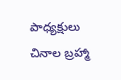పాధ్యక్షులు చినాల బ్రహ్మా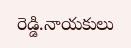రెడ్డి.నాయకులు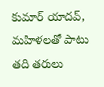కుమార్ యాదవ్, మహిళలతో పాటు తది తరులు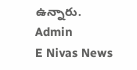ఉన్నారు.
Admin
E Nivas News